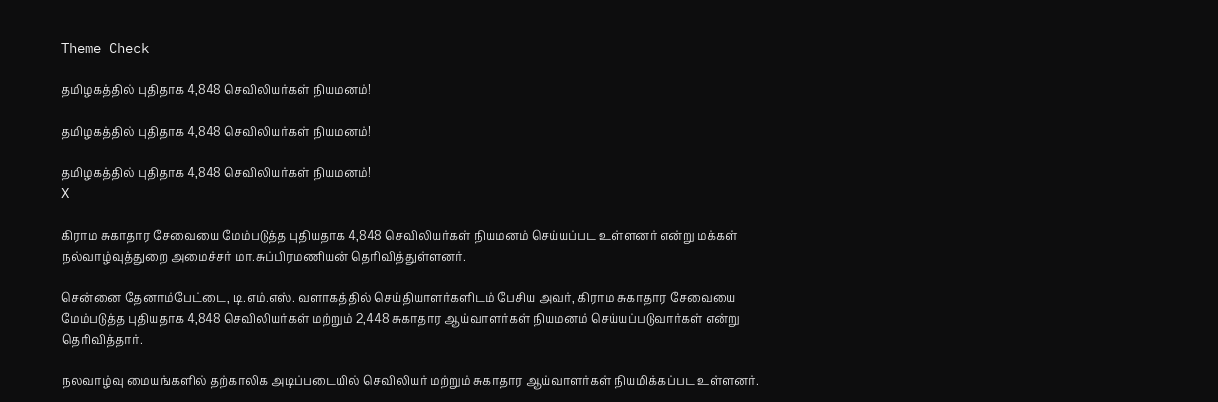Theme Check

தமிழகத்தில் புதிதாக 4,848 செவிலியர்கள் நியமனம்!

தமிழகத்தில் புதிதாக 4,848 செவிலியர்கள் நியமனம்!

தமிழகத்தில் புதிதாக 4,848 செவிலியர்கள் நியமனம்!
X

கிராம சுகாதார சேவையை மேம்படுத்த புதியதாக 4,848 செவிலியர்கள் நியமனம் செய்யப்பட உள்ளனர் என்று மக்கள் நல்வாழ்வுத்துறை அமைச்சர் மா.சுப்பிரமணியன் தெரிவித்துள்ளனர்.

சென்னை தேனாம்பேட்டை, டி.எம்.எஸ். வளாகத்தில் செய்தியாளர்களிடம் பேசிய அவர், கிராம சுகாதார சேவையை மேம்படுத்த புதியதாக 4,848 செவிலியர்கள் மற்றும் 2,448 சுகாதார ஆய்வாளர்கள் நியமனம் செய்யப்படுவார்கள் என்று தெரிவித்தார்.

நலவாழ்வு மையங்களில் தற்காலிக அடிப்படையில் செவிலியர் மற்றும் சுகாதார ஆய்வாளர்கள் நியமிக்கப்பட உள்ளனர்.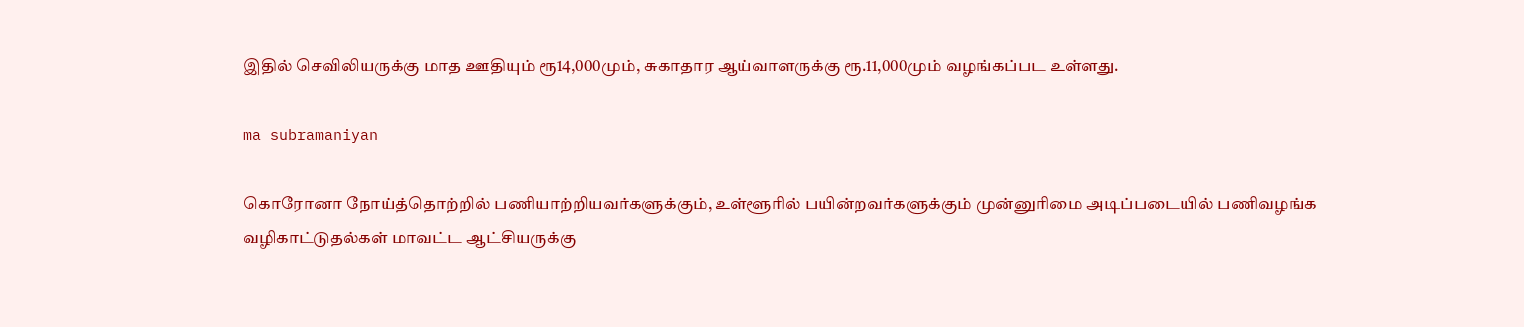இதில் செவிலியருக்கு மாத ஊதியும் ரூ14,000மும், சுகாதார ஆய்வாளருக்கு ரூ.11,000மும் வழங்கப்பட உள்ளது.

ma subramaniyan

கொரோனா நோய்த்தொற்றில் பணியாற்றியவர்களுக்கும், உள்ளூரில் பயின்றவர்களுக்கும் முன்னுரிமை அடிப்படையில் பணிவழங்க வழிகாட்டுதல்கள் மாவட்ட ஆட்சியருக்கு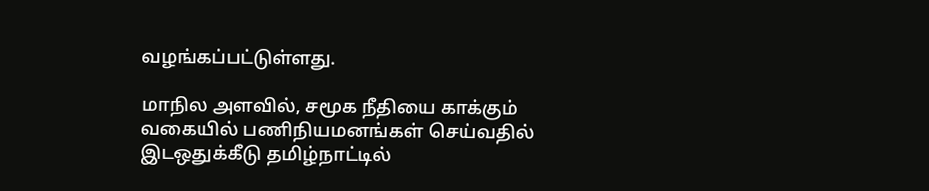வழங்கப்பட்டுள்ளது.

மாநில அளவில், சமூக நீதியை காக்கும் வகையில் பணிநியமனங்கள் செய்வதில் இடஒதுக்கீடு தமிழ்நாட்டில்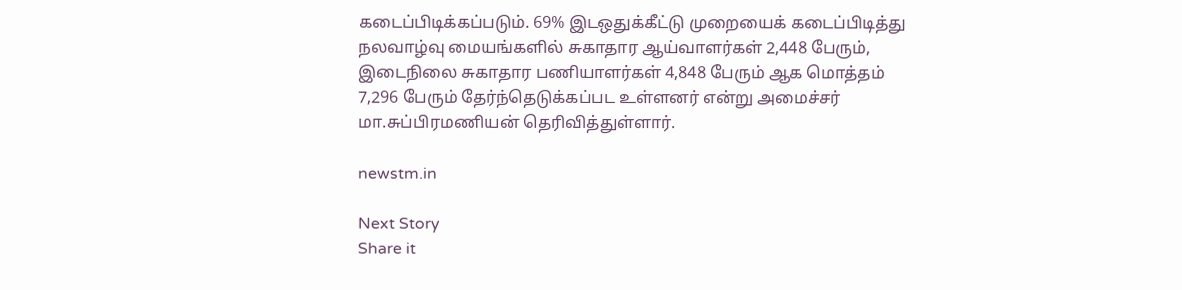கடைப்பிடிக்கப்படும். 69% இடஒதுக்கீட்டு முறையைக் கடைப்பிடித்து நலவாழ்வு மையங்களில் சுகாதார ஆய்வாளர்கள் 2,448 பேரும், இடைநிலை சுகாதார பணியாளர்கள் 4,848 பேரும் ஆக மொத்தம் 7,296 பேரும் தேர்ந்தெடுக்கப்பட உள்ளனர் என்று அமைச்சர் மா.சுப்பிரமணியன் தெரிவித்துள்ளார்.

newstm.in

Next Story
Share it